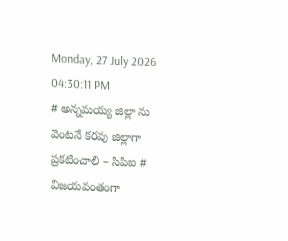Monday, 27 July 2026 04:30:11 PM
# అన్నమయ్య జిల్లా ను వెంటనే కరవు జిల్లాగా ప్రకటించాలి – సిపిఐ # విజయవంతంగా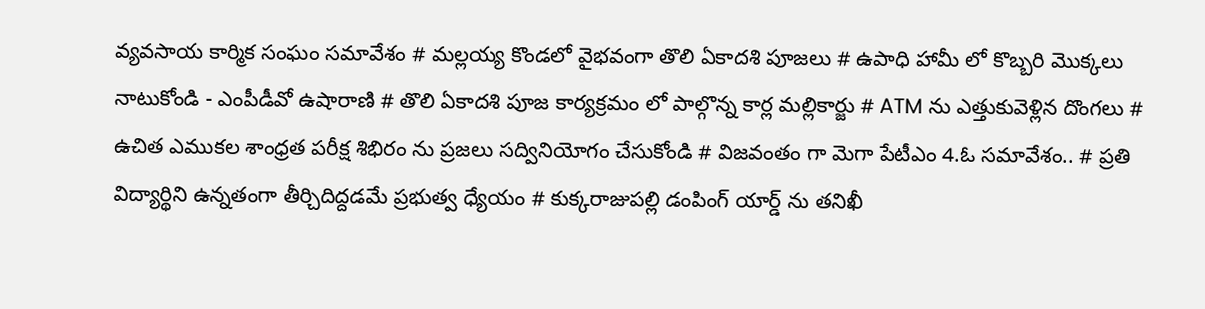వ్యవసాయ కార్మిక సంఘం సమావేశం # మల్లయ్య కొండలో వైభవంగా తొలి ఏకాదశి పూజలు # ఉపాధి హామీ లో కొబ్బరి మొక్కలు నాటుకోండి - ఎంపీడీవో ఉషారాణి # తొలి ఏకాదశి పూజ కార్యక్రమం లో పాల్గొన్న కార్ల మల్లికార్జు # ATM ను ఎత్తుకువెళ్లిన దొంగలు # ఉచిత ఎముకల శాంధ్రత పరీక్ష శిభిరం ను ప్రజలు సద్వినియోగం చేసుకోండి # విజవంతం గా మెగా పేటీఎం 4.ఓ సమావేశం.. # ప్రతి విద్యార్థిని ఉన్నతంగా తీర్చిదిద్దడమే ప్రభుత్వ ధ్యేయం # కుక్కరాజుపల్లి డంపింగ్ యార్డ్ ను తనిఖీ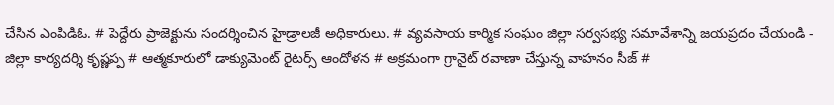చేసిన ఎంపిడిఓ. # పెద్దేరు ప్రాజెక్టును సందర్శించిన హైడ్రాలజీ అధికారులు. # వ్యవసాయ కార్మిక సంఘం జిల్లా సర్వసభ్య సమావేశాన్ని జయప్రదం చేయండి - జిల్లా కార్యదర్శి కృష్ణప్ప # ఆత్మకూరులో డాక్యుమెంట్ రైటర్స్ ఆందోళన # అక్రమంగా గ్రానైట్ రవాణా చేస్తున్న వాహనం సీజ్ #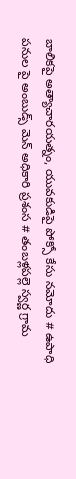బాలికపై అత్యాచారయత్నం, యువకుడిపై పోక్సో కేసు నమోదు # ఉపాధి పనుల పై అంబుడ్స్ మెన్ అధికారి ప్రశంస # తంబళ్లపల్లె స్వర్ణ గ్రామ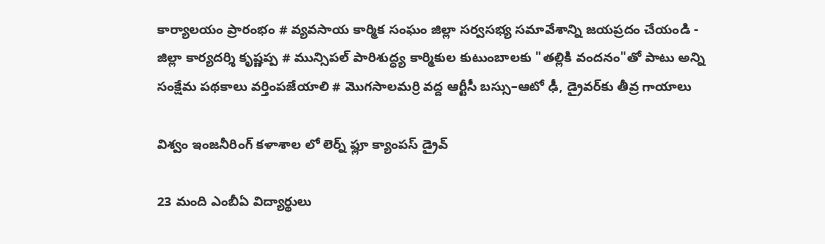కార్యాలయం ప్రారంభం # వ్యవసాయ కార్మిక సంఘం జిల్లా సర్వసభ్య సమావేశాన్ని జయప్రదం చేయండి - జిల్లా కార్యదర్శి కృష్ణప్ప # మున్సిపల్ పారిశుద్ధ్య కార్మికుల కుటుంబాలకు "తల్లికి వందనం"తో పాటు అన్ని సంక్షేమ పథకాలు వర్తింపజేయాలి # మొగసాలమర్రి వద్ద ఆర్టీసీ బస్సు–ఆటో ఢీ, డ్రైవర్‌కు తీవ్ర గాయాలు

విశ్వం ఇంజనీరింగ్ కళాశాల లో లెర్న్ ఫ్లూ క్యాంపస్ డ్రైవ్

23 మంది ఎంబీఏ విద్యార్థులు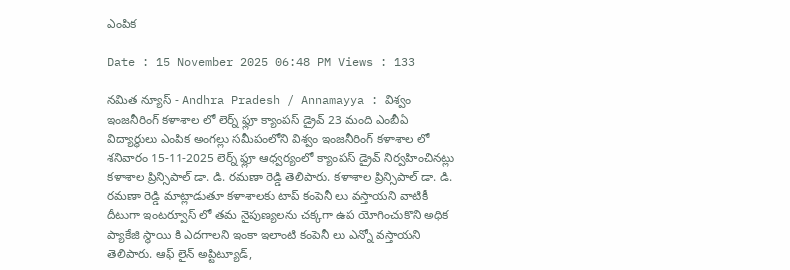ఎంపిక

Date : 15 November 2025 06:48 PM Views : 133

నమిత న్యూస్ - Andhra Pradesh / Annamayya : విశ్వం ఇంజనీరింగ్ కళాశాల లో లెర్న్ ఫ్లూ క్యాంపస్ డ్రైవ్ 23 మంది ఎంబీఏ విద్యార్థులు ఎంపిక అంగల్లు సమీపంలోని విశ్వం ఇంజనీరింగ్ కళాశాల లో శనివారం 15-11-2025 లెర్న్ ఫ్లూ ఆధ్వర్యంలో క్యాంపస్ డ్రైవ్ నిర్వహించినట్లు కళాశాల ప్రిన్సిపాల్ డా. డి. రమణా రెడ్డి తెలిపారు. కళాశాల ప్రిన్సిపాల్ డా. డి. రమణా రెడ్డి మాట్లాడుతూ కళాశాలకు టాప్ కంపెనీ లు వస్తాయని వాటికీ దీటుగా ఇంటర్వూస్ లో తమ నైపుణ్యలను చక్కగా ఉప యోగించుకొని అధిక ప్యాకేజి స్థాయి కి ఎదగాలని ఇంకా ఇలాంటి కంపెనీ లు ఎన్నో వస్తాయని తెలిపారు. ఆఫ్ లైన్ అప్టిట్యూడ్,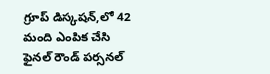గ్రూప్ డిస్కషన్,లో 42 మంది ఎంపిక చేసి ఫైనల్ రౌండ్ పర్సనల్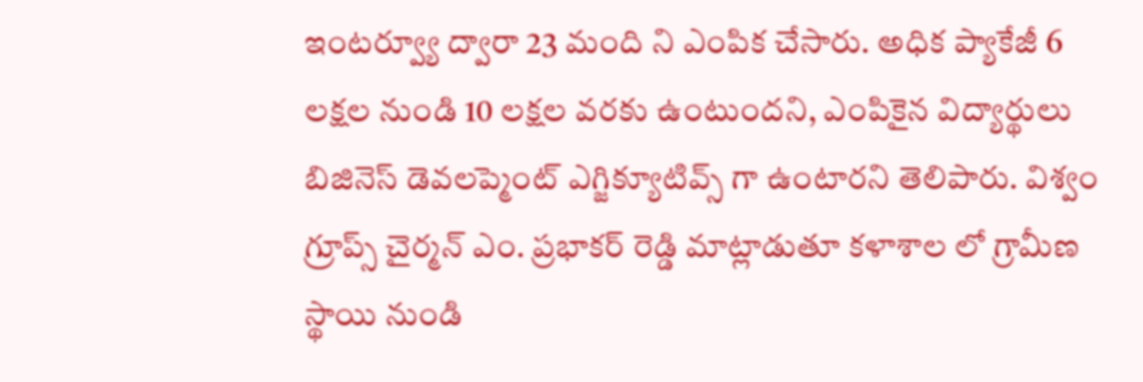ఇంటర్వ్యూ ద్వారా 23 మంది ని ఎంపిక చేసారు. అధిక ప్యాకేజీ 6 లక్షల నుండి 10 లక్షల వరకు ఉంటుందని, ఎంపికైన విద్యార్థులు బిజినెస్ డెవలప్మెంట్ ఎగ్జిక్యూటివ్స్ గా ఉంటారని తెలిపారు. విశ్వం గ్రూప్స్ చైర్మన్ ఎం. ప్రభాకర్ రెడ్డి మాట్లాడుతూ కళాశాల లో గ్రామీణ స్థాయి నుండి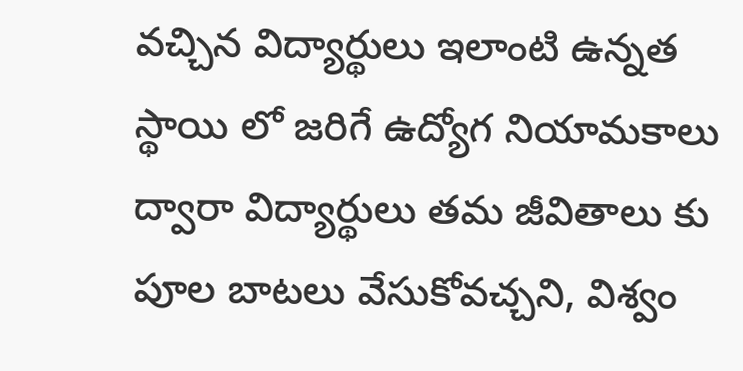వచ్చిన విద్యార్థులు ఇలాంటి ఉన్నత స్థాయి లో జరిగే ఉద్యోగ నియామకాలు ద్వారా విద్యార్థులు తమ జీవితాలు కు పూల బాటలు వేసుకోవచ్చని, విశ్వం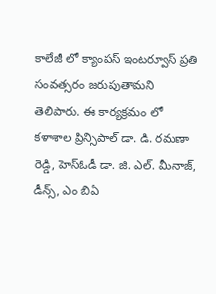కాలేజీ లో క్యాంపస్ ఇంటర్వూస్ ప్రతి సంవత్సరం జరుపుతామని తెలిపారు. ఈ కార్యక్రమం లో కళాశాల ప్రిన్సిపాల్ డా. డి. రమణా రెడ్డి, హెస్ఓడీ డా. జి. ఎల్. మీనాజ్, డీన్స్, ఎం బిఏ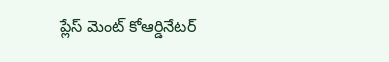ప్లేస్ మెంట్ కోఆర్డినేటర్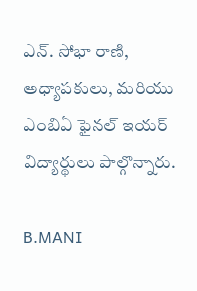ఎన్. సోభా రాణి, అధ్యాపకులు, మరియు ఎంబిఏ ఫైనల్ ఇయర్ విద్యార్థులు పాల్గొన్నారు.

B.MANI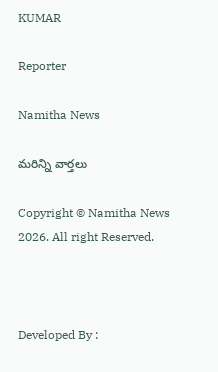KUMAR

Reporter

Namitha News

మరిన్ని వార్తలు

Copyright © Namitha News 2026. All right Reserved.



Developed By :